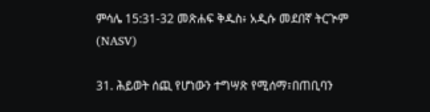ምሳሌ 15:31-32 መጽሐፍ ቅዱስ፥ አዲሱ መደበኛ ትርጒም (NASV)

31. ሕይወት ሰጪ የሆነውን ተግሣጽ የሚሰማ፣በጠቢባን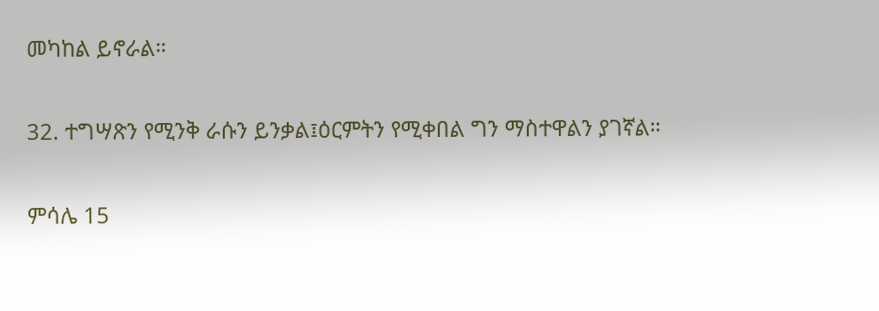መካከል ይኖራል።

32. ተግሣጽን የሚንቅ ራሱን ይንቃል፤ዕርምትን የሚቀበል ግን ማስተዋልን ያገኛል።

ምሳሌ 15